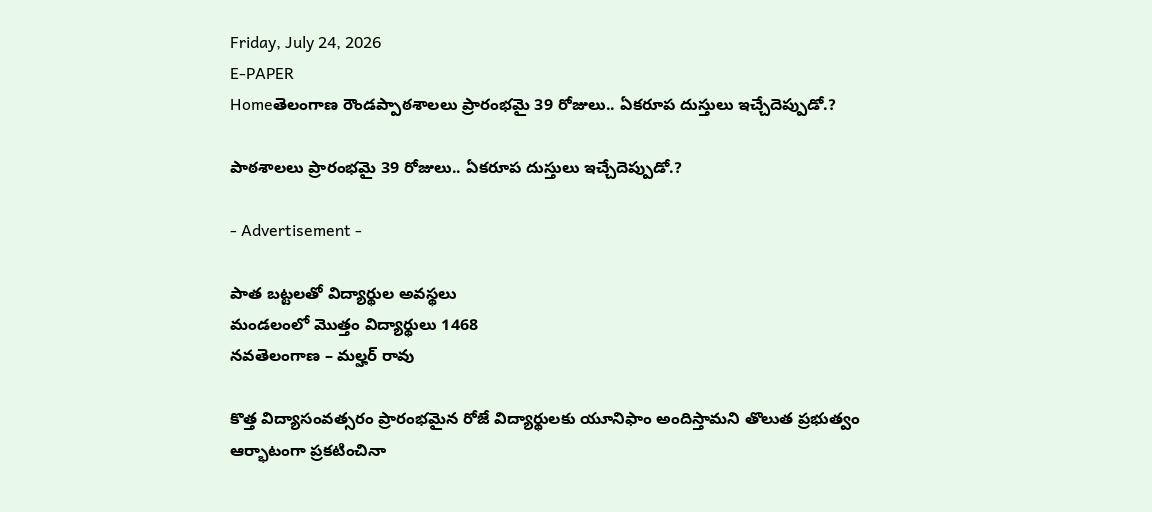Friday, July 24, 2026
E-PAPER
Homeతెలంగాణ రౌండప్పాఠశాలలు ప్రారంభమై 39 రోజులు.. ఏకరూప దుస్తులు ఇచ్చేదెప్పుడో.?

పాఠశాలలు ప్రారంభమై 39 రోజులు.. ఏకరూప దుస్తులు ఇచ్చేదెప్పుడో.?

- Advertisement -

పాత బట్టలతో విద్యార్థుల అవస్థలు
మండలంలో మొత్తం విద్యార్థులు 1468
నవతెలంగాణ – మల్హర్ రావు

కొత్త విద్యాసంవత్సరం ప్రారంభమైన రోజే విద్యార్థులకు యూనిఫాం అందిస్తామని తొలుత ప్రభుత్వం ఆర్భాటంగా ప్రకటించినా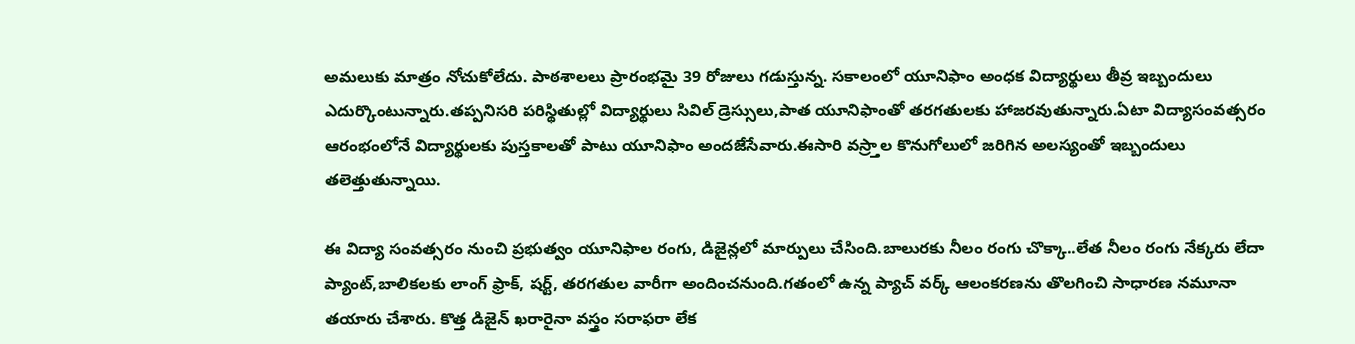అమలుకు మాత్రం నోచుకోలేదు. పాఠశాలలు ప్రారంభమై 39 రోజులు గడుస్తున్న. సకాలంలో యూనిఫాం అంధక విద్యార్థులు తీవ్ర ఇబ్బందులు ఎదుర్కొంటున్నారు.తప్పనిసరి పరిస్థితుల్లో విద్యార్థులు సివిల్ డ్రెస్సులు,పాత యూనిఫాంతో తరగతులకు హాజరవుతున్నారు.ఏటా విద్యాసంవత్సరం ఆరంభంలోనే విద్యార్థులకు పుస్తకాలతో పాటు యూనిఫాం అందజేసేవారు.ఈసారి వస్ర్తాల కొనుగోలులో జరిగిన అలస్యంతో ఇబ్బందులు తలెత్తుతున్నాయి.

ఈ విద్యా సంవత్సరం నుంచి ప్రభుత్వం యూనిఫాల రంగు, డిజైన్లలో మార్పులు చేసింది.బాలురకు నీలం రంగు చొక్కా..లేత నీలం రంగు నేక్కరు లేదా ప్యాంట్,బాలికలకు లాంగ్ ఫ్రాక్, షర్ట్, తరగతుల వారీగా అందించనుంది.గతంలో ఉన్న ప్యాచ్ వర్క్ ఆలంకరణను తొలగించి సాధారణ నమూనా తయారు చేశారు. కొత్త డిజైన్ ఖరారైనా వస్త్రం సరాఫరా లేక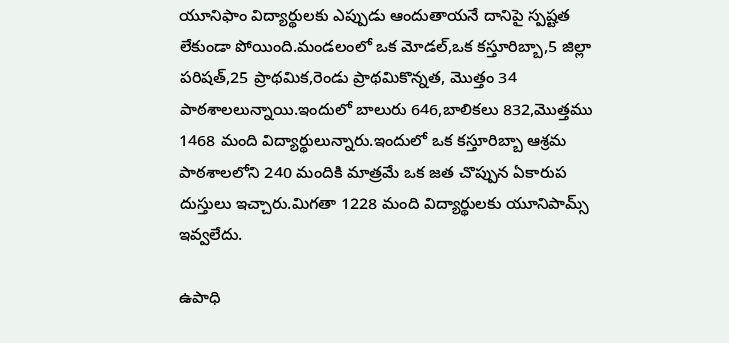యూనిఫాం విద్యార్థులకు ఎప్పుడు ఆందుతాయనే దానిపై స్పష్టత లేకుండా పోయింది.మండలంలో ఒక మోడల్,ఒక కస్తూరిబ్బా,5 జిల్లా పరిషత్,25 ప్రాథమిక,రెండు ప్రాథమికొన్నత, మొత్తం 34 పాఠశాలలున్నాయి.ఇందులో బాలురు 646,బాలికలు 832,మొత్తము 1468 మంది విద్యార్థులున్నారు.ఇందులో ఒక కస్తూరిబ్బా ఆశ్రమ పాఠశాలలోని 240 మందికి మాత్రమే ఒక జత చొప్పున ఏకారుప దుస్తులు ఇచ్చారు.మిగతా 1228 మంది విద్యార్థులకు యూనిపామ్స్ ఇవ్వలేదు.

ఉపాధి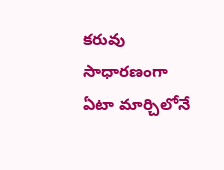కరువు
సాధారణంగా ఏటా మార్చిలోనే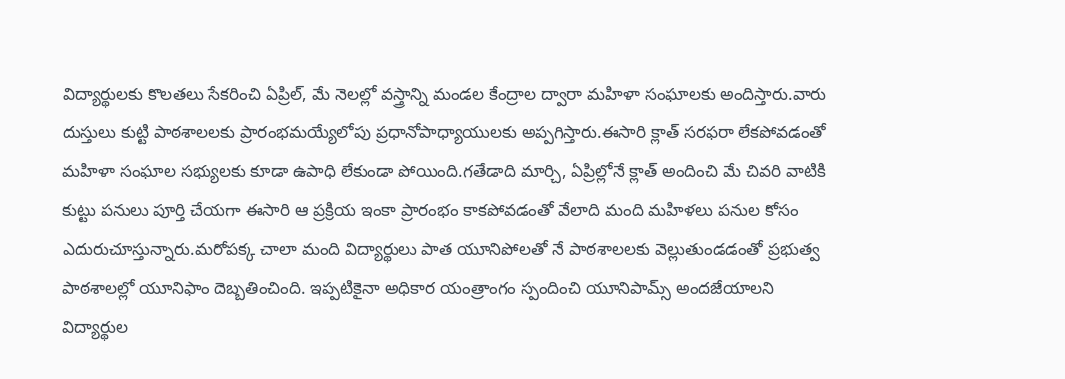విద్యార్థులకు కొలతలు సేకరించి ఏప్రిల్, మే నెలల్లో వస్త్రాన్ని మండల కేంద్రాల ద్వారా మహిళా సంఘాలకు అందిస్తారు.వారు దుస్తులు కుట్టి పాఠశాలలకు ప్రారంభమయ్యేలోపు ప్రధానోపాధ్యాయులకు అప్పగిస్తారు.ఈసారి క్లాత్ సరఫరా లేకపోవడంతో మహిళా సంఘాల సభ్యులకు కూడా ఉపాధి లేకుండా పోయింది.గతేడాది మార్చి, ఏప్రిల్లోనే క్లాత్ అందించి మే చివరి వాటికి కుట్టు పనులు పూర్తి చేయగా ఈసారి ఆ ప్రక్రియ ఇంకా ప్రారంభం కాకపోవడంతో వేలాది మంది మహిళలు పనుల కోసం ఎదురుచూస్తున్నారు.మరోపక్క చాలా మంది విద్యార్థులు పాత యూనిపోలతో నే పాఠశాలలకు వెల్లుతుండడంతో ప్రభుత్వ పాఠశాలల్లో యూనిఫాం దెబ్బతించింది. ఇప్పటికైనా అధికార యంత్రాంగం స్పందించి యూనిపామ్స్ అందజేయాలని విద్యార్థుల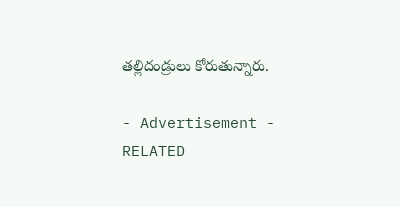తల్లిదండ్రులు కోరుతున్నారు.

- Advertisement -
RELATED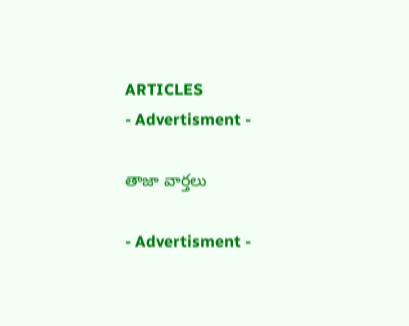ARTICLES
- Advertisment -

తాజా వార్తలు

- Advertisment -